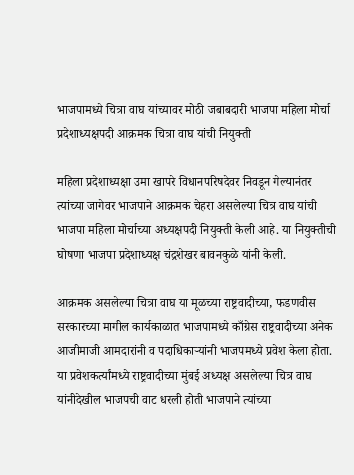भाजपामध्ये चित्रा वाघ यांच्यावर मोठी जबाबदारी भाजपा महिला मोर्चा प्रदेशाध्यक्षपदी आक्रमक चित्रा वाघ यांची नियुक्ती

महिला प्रदेशाध्यक्षा उमा खापरे विधानपरिषदेवर निवडून गेल्यानंतर त्यांच्या जागेवर भाजपाने आक्रमक चेहरा असलेल्या चित्र वाघ यांची भाजपा महिला मोर्चाच्या अध्यक्षपदी नियुक्ती केली आहे. या नियुक्तीची घोषणा भाजपा प्रदेशाध्यक्ष चंद्रशेखर बावनकुळे यांनी केली.

आक्रमक असलेल्या चित्रा वाघ या मूळच्या राष्ट्रवादीच्या, फडणवीस सरकारच्या मागील कार्यकाळात भाजपामध्ये काँग्रेस राष्ट्रवादीच्या अनेक आजीमाजी आमदारांनी व पदाधिकाऱ्यांनी भाजपमध्ये प्रवेश केला होता. या प्रवेशकर्त्यांमध्ये राष्ट्रवादीच्या मुंबई अध्यक्ष असलेल्या चित्र वाघ यांनीदेखील भाजपची वाट धरली होती भाजपाने त्यांच्या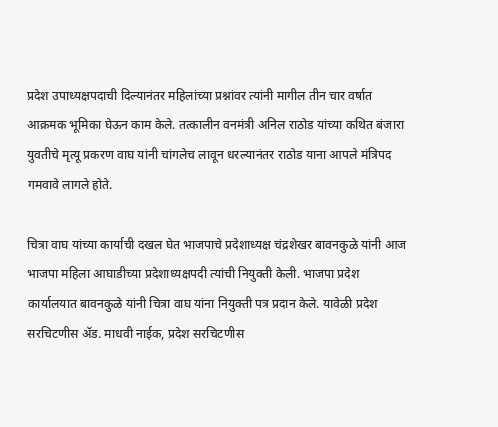प्रदेश उपाध्यक्षपदाची दिल्यानंतर महिलांच्या प्रश्नांवर त्यांनी मागील तीन चार वर्षात आक्रमक भूमिका घेऊन काम केले. तत्कालीन वनमंत्री अनिल राठोड यांच्या कथित बंजारा युवतीचे मृत्यू प्रकरण वाघ यांनी चांगलेच लावून धरल्यानंतर राठोड याना आपले मंत्रिपद गमवावे लागले होते.

चित्रा वाघ यांच्या कार्याची दखल घेत भाजपाचे प्रदेशाध्यक्ष चंद्रशेखर बावनकुळे यांनी आज भाजपा महिला आघाडीच्या प्रदेशाध्यक्षपदी त्यांची नियुक्ती केली. भाजपा प्रदेश कार्यालयात बावनकुळे यांनी चित्रा वाघ यांना नियुक्ती पत्र प्रदान केले. यावेळी प्रदेश सरचिटणीस ॲड. माधवी नाईक, प्रदेश सरचिटणीस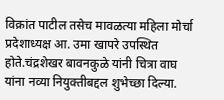विक्रांत पाटील तसेच मावळत्या महिला मोर्चा प्रदेशाध्यक्ष आ. उमा खापरे उपस्थित होते.चंद्रशेखर बावनकुळे यांनी चित्रा वाघ यांना नव्या नियुक्तीबद्दल शुभेच्छा दिल्या.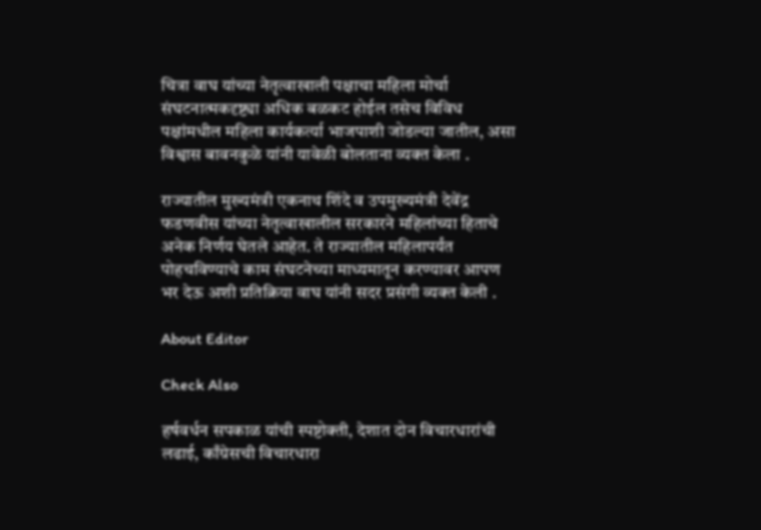चित्रा वाघ यांच्या नेतृत्वाखाली पक्षाचा महिला मोर्चा संघटनात्मकदृष्ट्या अधिक बळकट होईल तसेच विविध पक्षांमधील महिला कार्यकर्त्या भाजपाशी जोडल्या जातील, असा विश्वास बावनकुळे यांनी यावेळी बोलताना व्यक्त केला .

राज्यातील मुख्यमंत्री एकनाथ शिंदे व उपमुख्यमंत्री देवेंद्र फडणवीस यांच्या नेतृत्वाखालील सरकारने महिलांच्या हिताचे अनेक निर्णय घेतले आहेत. ते राज्यातील महिलापर्यंत पोहचविण्याचे काम संघटनेच्या माध्यमातून करण्यावर आपण भर देऊ अशी प्रतिक्रिया वाघ यांनी सदर प्रसंगी व्यक्त केली .

About Editor

Check Also

हर्षवर्धन सपकाळ यांची स्पष्टोक्ती, देशात दोन विचारधारांची लढाई, काँग्रेसची विचारधारा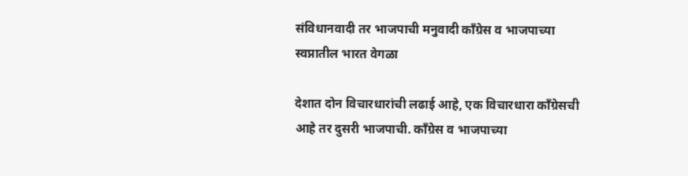संविधानवादी तर भाजपाची मनुवादी काँग्रेस व भाजपाच्या स्वप्नातील भारत वेगळा

देशात दोन विचारधारांची लढाई आहे, एक विचारधारा काँग्रेसची आहे तर दुसरी भाजपाची. काँग्रेस व भाजपाच्या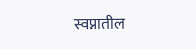स्वप्नातील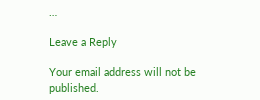…

Leave a Reply

Your email address will not be published.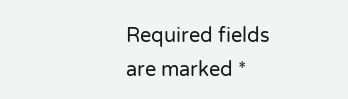Required fields are marked *